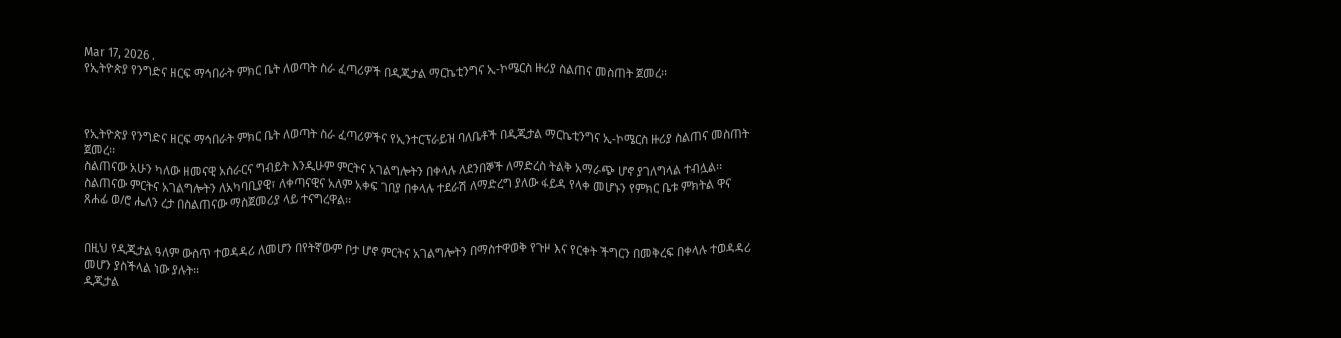Mar 17, 2026 .
የኢትዮጵያ የንግድና ዘርፍ ማኅበራት ምክር ቤት ለወጣት ስራ ፈጣሪዎች በዲጂታል ማርኬቲንግና ኢ-ኮሜርስ ዙሪያ ስልጠና መስጠት ጀመረ፡፡



የኢትዮጵያ የንግድና ዘርፍ ማኅበራት ምክር ቤት ለወጣት ስራ ፈጣሪዎችና የኢንተርፕራይዝ ባለቤቶች በዲጂታል ማርኬቲንግና ኢ-ኮሜርስ ዙሪያ ስልጠና መስጠት ጀመረ፡፡
ስልጠናው አሁን ካለው ዘመናዊ አሰራርና ግብይት እንዲሁም ምርትና አገልግሎትን በቀላሉ ለደንበኞች ለማድረስ ትልቅ አማራጭ ሆኖ ያገለግላል ተብሏል፡፡
ስልጠናው ምርትና አገልግሎትን ለአካባቢያዊ፣ ለቀጣናዊና አለም አቀፍ ገበያ በቀላሉ ተደራሽ ለማድረግ ያለው ፋይዳ የላቀ መሆኑን የምክር ቤቱ ምክትል ዋና ጸሐፊ ወ/ሮ ሔለን ረታ በስልጠናው ማስጀመሪያ ላይ ተናግረዋል፡፡


በዚህ የዲጂታል ዓለም ውስጥ ተወዳዳሪ ለመሆን በየትኛውም ቦታ ሆኖ ምርትና አገልግሎትን በማስተዋወቅ የጉዞ እና የርቀት ችግርን በመቅረፍ በቀላሉ ተወዳዳሪ መሆን ያስችላል ነው ያሉት፡፡
ዲጂታል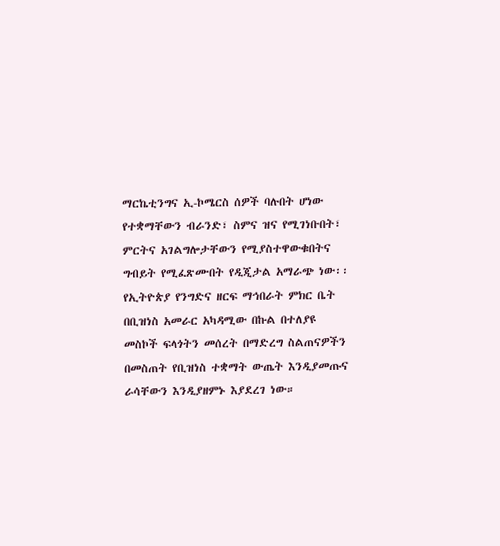ማርኬቲንግና ኢ-ኮሜርስ ሰዎች ባሉበት ሆነው የተቋማቸውን ብራንድ፣ ስምና ዝና የሚገነቡበት፣ ምርትና አገልግሎታቸውን የሚያስተዋውቁበትና ግብይት የሚፈጽሙበት የዲጂታል አማራጭ ነው፡፡
የኢትዮጵያ የንግድና ዘርፍ ማኅበራት ምክር ቤት በቢዝነስ አመራር አካዳሚው በኩል በተለያዩ መስኮች ፍላጎትን መሰረት በማድረግ ስልጠናዎችን በመስጠት የቢዝነስ ተቋማት ውጤት እንዲያመጡና ራሳቸውን እንዲያዘምኑ እያደረገ ነው።